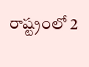రాష్ట్రంలో 2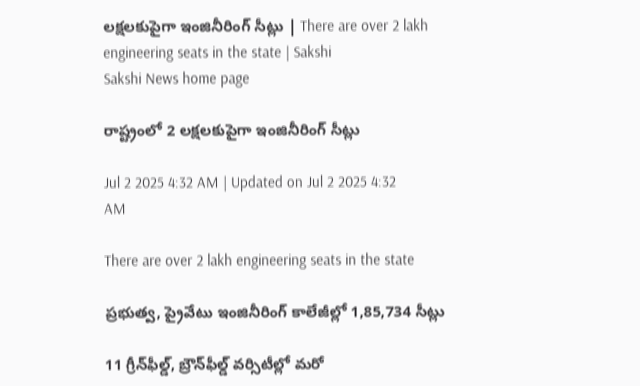లక్షలకుపైగా ఇంజినీరింగ్‌ సీట్లు | There are over 2 lakh engineering seats in the state | Sakshi
Sakshi News home page

రాష్ట్రంలో 2 లక్షలకుపైగా ఇంజినీరింగ్‌ సీట్లు

Jul 2 2025 4:32 AM | Updated on Jul 2 2025 4:32 AM

There are over 2 lakh engineering seats in the state

ప్రభుత్వ, ప్రైవేటు ఇంజినీరింగ్‌ కాలేజీల్లో 1,85,734 సీట్లు

11 గ్రీన్‌ఫీల్డ్, బ్రౌన్‌ఫీల్డ్‌ వర్సిటీల్లో మరో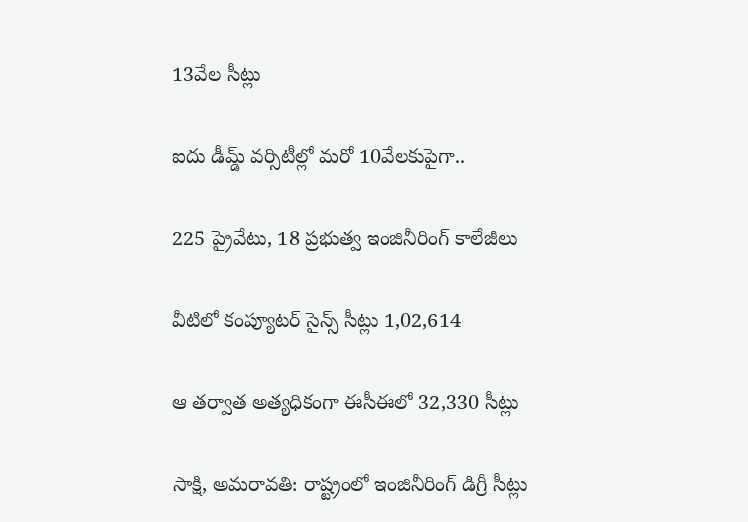13వేల సీట్లు

ఐదు డీమ్డ్‌ వర్సిటీల్లో మరో 10వేలకుపైగా..

225 ప్రైవేటు, 18 ప్రభుత్వ ఇంజినీరింగ్‌ కాలేజీలు

వీటిలో కంప్యూటర్‌ సైన్స్‌ సీట్లు 1,02,614

ఆ తర్వాత అత్యధికంగా ఈసీఈలో 32,330 సీట్లు

సాక్షి, అమరావతి: రాష్ట్రంలో ఇంజినీరింగ్‌ డిగ్రీ సీట్లు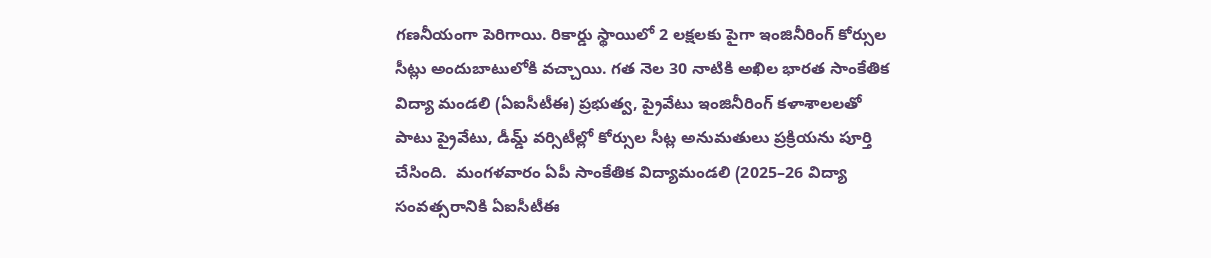గణనీయంగా పెరిగాయి. రికార్డు స్థాయిలో 2 లక్షలకు పైగా ఇంజినీరింగ్‌ కోర్సుల సీట్లు అందుబాటులోకి వచ్చాయి. గత నెల 30 నాటికి అఖిల భారత సాంకేతిక విద్యా మండలి (ఏఐసీటీఈ) ప్రభుత్వ, ప్రైవేటు ఇంజినీరింగ్‌ కళాశాలలతో పాటు ప్రైవేటు, డీమ్డ్‌ వర్సిటీల్లో కోర్సుల సీట్ల అనుమతులు ప్రక్రియను పూర్తి చేసింది.  మంగళవారం ఏపీ సాంకేతిక విద్యామండలి (2025–26 విద్యా సంవత్సరానికి ఏఐసీటీఈ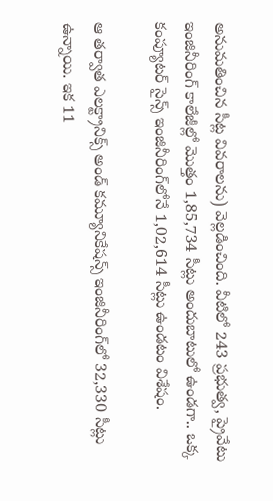అనుమతించిన సీట్ల వివరాలను) వెల్లడించింది. వీటిలో 243 ప్రభుత్వ, ప్రైవేటు ఇంజినీరింగ్‌ కాలేజీల్లో మొత్తం 1,85,734 సీట్లు అందుబాటులో ఉండగా.. ఒక్క కంప్యూటర్‌ సైన్స్‌ ఇంజినీరింగ్‌లోనే 1,02,614 సీట్లు ఉండటం విశేషం.

ఆ తర్వాత ఎలక్ట్రానిక్స్‌ అండ్‌ కమ్యూనికేషన్స్‌ ఇంజినీరింగ్‌లో 32,330 సీట్లు ఉన్నాయి. ఇక 11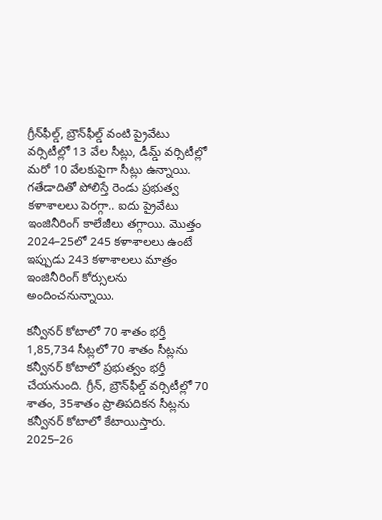గ్రీన్‌ఫీల్డ్, బ్రౌన్‌ఫీల్డ్‌ వంటి ప్రైవేటు వర్సిటీల్లో 13 వేల సీట్లు, డీమ్డ్‌ వర్సిటీల్లో మరో 10 వేలకుపైగా సీట్లు ఉన్నాయి. గతేడాదితో పోలిస్తే రెండు ప్రభుత్వ కళాశాలలు పెరగ్గా.. ఐదు ప్రైవేటు ఇంజినీరింగ్‌ కాలేజీలు తగ్గాయి. మొత్తం 2024–25లో 245 కళాశాలలు ఉంటే ఇప్పుడు 243 కళాశాలలు మాత్రం ఇంజినీరింగ్‌ కోర్సులను అందించనున్నాయి.

కన్వీనర్‌ కోటాలో 70 శాతం భర్తీ
1,85,734 సీట్లలో 70 శాతం సీట్లను కన్వీనర్‌ కోటాలో ప్రభుత్వం భర్తీ చేయనుంది. గ్రీన్, బ్రౌన్‌ఫీల్డ్‌ వర్సిటీల్లో 70 శాతం, 35శాతం ప్రాతిపదికన సీట్లను కన్వీనర్‌ కోటాలో కేటాయిస్తారు. 2025–26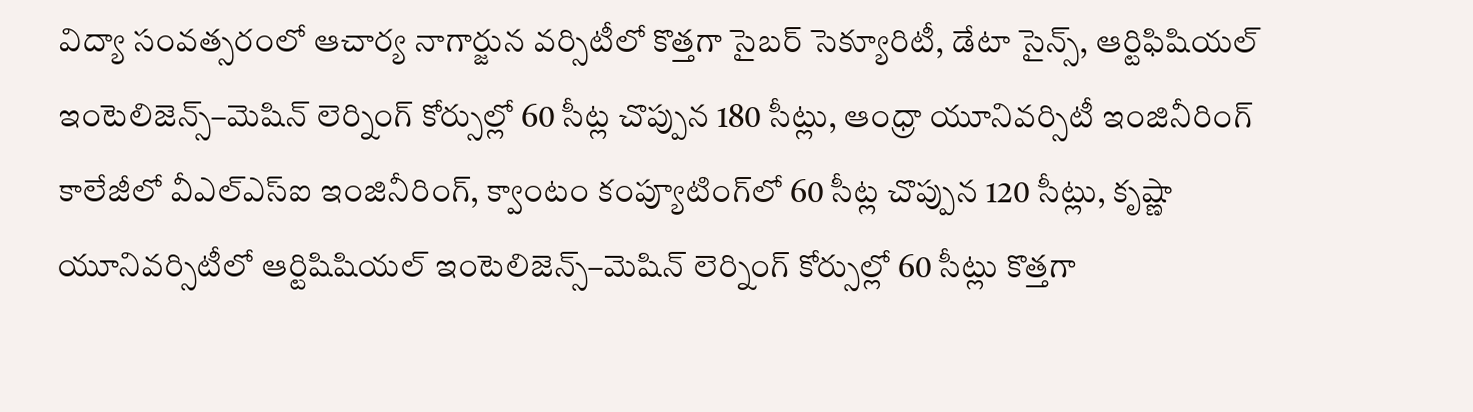విద్యా సంవత్సరంలో ఆచార్య నాగార్జున వర్సిటీలో కొత్తగా సైబర్‌ సెక్యూరిటీ, డేటా సైన్స్, ఆర్టిఫిషియల్‌ ఇంటెలిజెన్స్‌–మెషిన్‌ లెర్నింగ్‌ కోర్సుల్లో 60 సీట్ల చొప్పున 180 సీట్లు, ఆంధ్రా యూనివర్సిటీ ఇంజినీరింగ్‌ కాలేజీలో వీఎల్‌ఎస్‌ఐ ఇంజినీరింగ్, క్వాంటం కంప్యూటింగ్‌లో 60 సీట్ల చొప్పున 120 సీట్లు, కృష్ణా యూనివర్సిటీలో ఆర్టిషిషియల్‌ ఇంటెలిజెన్స్‌–మెషిన్‌ లెర్నింగ్‌ కోర్సుల్లో 60 సీట్లు కొత్తగా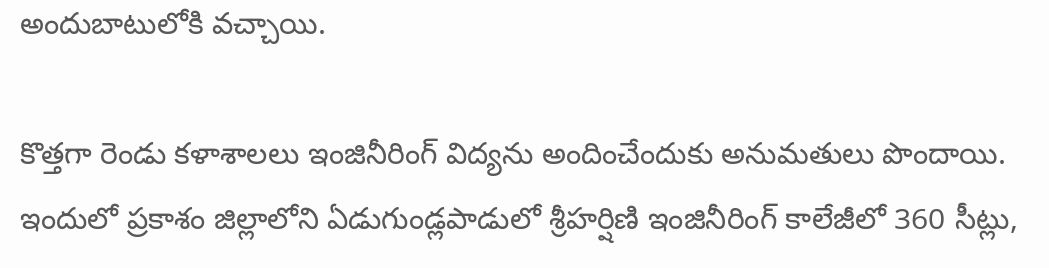అందుబాటులోకి వచ్చాయి.

కొత్తగా రెండు కళాశాలలు ఇంజినీరింగ్‌ విద్యను అందించేందుకు అనుమతులు పొందాయి. ఇందులో ప్రకాశం జిల్లాలోని ఏడుగుండ్లపాడులో శ్రీహర్షిణి ఇంజినీరింగ్‌ కాలేజీలో 360 సీట్లు,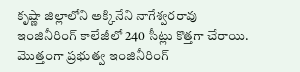కృష్ణా జిల్లాలోని అక్కినేని నాగేశ్వరరావు ఇంజినీరింగ్‌ కాలేజీలో 240 సీట్లు కొత్తగా చేరాయి. మొత్తంగా ప్రభుత్వ ఇంజినీరింగ్‌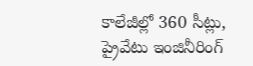కాలేజీల్లో 360 సీట్లు, ప్రైవేటు ఇంజినీరింగ్‌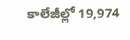కాలేజీల్లో 19,974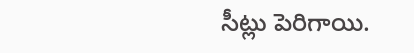సీట్లు పెరిగాయి.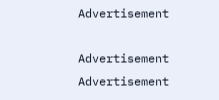Advertisement

Advertisement
Advertisement